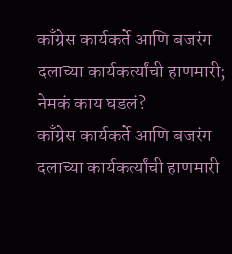काँग्रेस कार्यकर्ते आणि बजरंग दलाच्या कार्यकर्त्यांची हाणमारी; नेमकं काय घडलं?
काँग्रेस कार्यकर्ते आणि बजरंग दलाच्या कार्यकर्त्यांची हाणमारी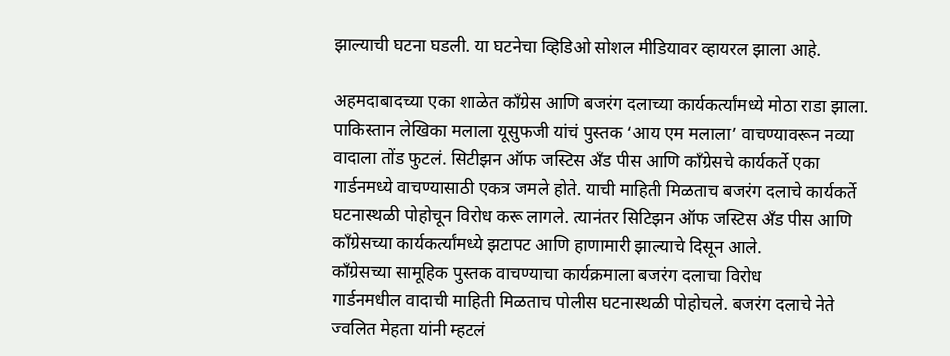झाल्याची घटना घडली. या घटनेचा व्हिडिओ सोशल मीडियावर व्हायरल झाला आहे.

अहमदाबादच्या एका शाळेत काँग्रेस आणि बजरंग दलाच्या कार्यकर्त्यांमध्ये मोठा राडा झाला. पाकिस्तान लेखिका मलाला यूसुफजी यांचं पुस्तक ‘आय एम मलाला’ वाचण्यावरून नव्या वादाला तोंड फुटलं. सिटीझन ऑफ जस्टिस अँड पीस आणि काँग्रेसचे कार्यकर्ते एका गार्डनमध्ये वाचण्यासाठी एकत्र जमले होते. याची माहिती मिळताच बजरंग दलाचे कार्यकर्ते घटनास्थळी पोहोचून विरोध करू लागले. त्यानंतर सिटिझन ऑफ जस्टिस अँड पीस आणि काँग्रेसच्या कार्यकर्त्यांमध्ये झटापट आणि हाणामारी झाल्याचे दिसून आले.
काँग्रेसच्या सामूहिक पुस्तक वाचण्याचा कार्यक्रमाला बजरंग दलाचा विरोध
गार्डनमधील वादाची माहिती मिळताच पोलीस घटनास्थळी पोहोचले. बजरंग दलाचे नेते ज्वलित मेहता यांनी म्हटलं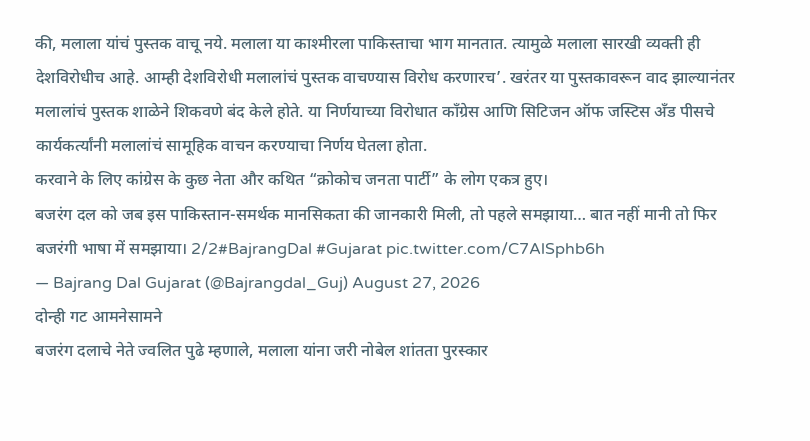की, मलाला यांचं पुस्तक वाचू नये. मलाला या काश्मीरला पाकिस्ताचा भाग मानतात. त्यामुळे मलाला सारखी व्यक्ती ही देशविरोधीच आहे. आम्ही देशविरोधी मलालांचं पुस्तक वाचण्यास विरोध करणारच’. खरंतर या पुस्तकावरून वाद झाल्यानंतर मलालांचं पुस्तक शाळेने शिकवणे बंद केले होते. या निर्णयाच्या विरोधात काँग्रेस आणि सिटिजन ऑफ जस्टिस अँड पीसचे कार्यकर्त्यांनी मलालांचं सामूहिक वाचन करण्याचा निर्णय घेतला होता.
करवाने के लिए कांग्रेस के कुछ नेता और कथित “क्रोकोच जनता पार्टी” के लोग एकत्र हुए।
बजरंग दल को जब इस पाकिस्तान-समर्थक मानसिकता की जानकारी मिली, तो पहले समझाया… बात नहीं मानी तो फिर बजरंगी भाषा में समझाया। 2/2#BajrangDal #Gujarat pic.twitter.com/C7AlSphb6h
— Bajrang Dal Gujarat (@Bajrangdal_Guj) August 27, 2026
दोन्ही गट आमनेसामने
बजरंग दलाचे नेते ज्वलित पुढे म्हणाले, मलाला यांना जरी नोबेल शांतता पुरस्कार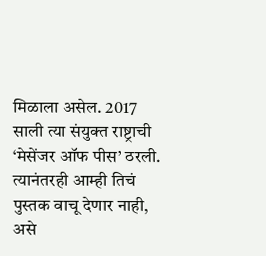मिळाला असेल. 2017 साली त्या संयुक्त राष्ट्राची ‘मेसेंजर ऑफ पीस’ ठरली. त्यानंतरही आम्ही तिचं पुस्तक वाचू देणार नाही, असे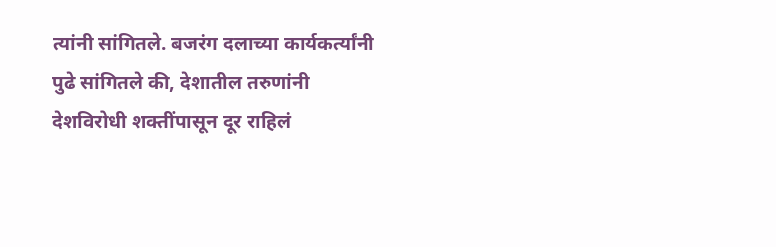त्यांनी सांगितले. बजरंग दलाच्या कार्यकर्त्यांनी पुढे सांगितले की, देशातील तरुणांनी देशविरोधी शक्तींपासून दूर राहिलं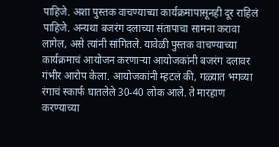पाहिजे. अशा पुस्तक वाचण्याच्या कार्यक्रमापासूनही दूर राहिलं पाहिजे. अन्यथा बजरंग दलाच्या संतापाचा सामना करावा लागेल, असे त्यांनी सांगितले. यावेळी पुस्तक वाचण्याच्या कार्यक्रमाचं आयोजन करणाऱ्या आयोजकांनी बजरंग दलावर गंभीर आरोप केला. आयोजकांनी म्हटलं की, गळ्यात भगव्या रंगाचं स्कार्फ घातलेले 30-40 लोक आले. ते मारहाण करण्याच्या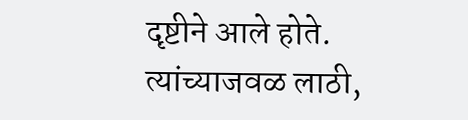दृष्टीने आले होते. त्यांच्याजवळ लाठी,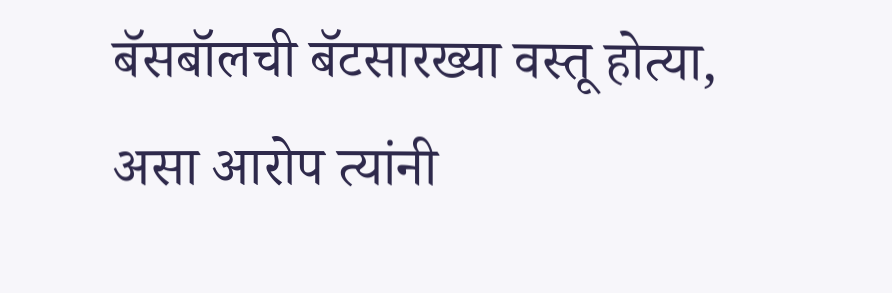बॅसबॉलची बॅटसारख्या वस्तू होत्या, असा आरोप त्यांनी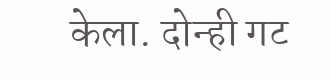केला. दोन्ही गट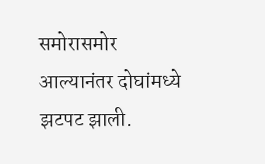समोरासमोर आल्यानंतर दोघांमध्ये झटपट झाली.